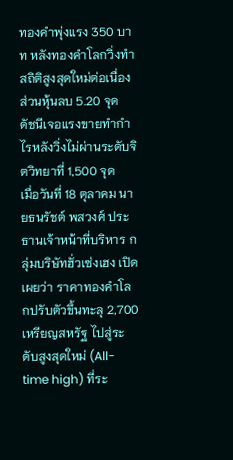ทองคำพุ่งแรง 350 บาท หลังทองคำโลกวิ่งทำสถิติสูงสุดใหม่ต่อเนื่อง ส่วนหุ้นลบ 5.20 จุด ดัชนีเจอแรงขายทำกำไรหลังวิ่งไม่ผ่านระดับจิตวิทยาที่ 1,500 จุด
เมื่อวันที่ 18 ตุลาคม นายธนรัชต์ พสวงศ์ ประธานเจ้าหน้าที่บริหาร กลุ่มบริษัทฮั่วเซ่งเฮง เปิดเผยว่า ราคาทองคำโลกปรับตัวขึ้นทะลุ 2,700 เหรียญสหรัฐ ไปสู่ระดับสูงสุดใหม่ (All-time high) ที่ระ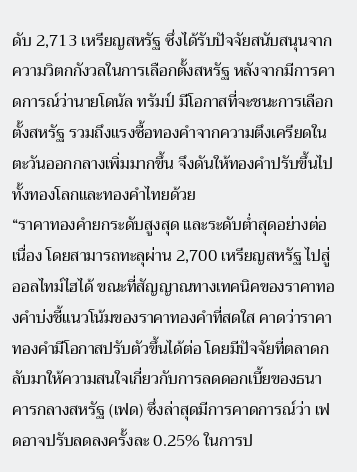ดับ 2,713 เหรียญสหรัฐ ซึ่งได้รับปัจจัยสนับสนุนจากความวิตกกังวลในการเลือกตั้งสหรัฐ หลังจากมีการคาดการณ์ว่านายโดนัล ทรัมป์ มีโอกาสที่จะชนะการเลือกตั้งสหรัฐ รวมถึงแรงซื้อทองคำจากความตึงเครียดในตะวันออกกลางเพิ่มมากขึ้น จึงดันให้ทองคำปรับขึ้นไปทั้งทองโลกและทองคำไทยด้วย
“ราคาทองคำยกระดับสูงสุด และระดับต่ำสุดอย่างต่อเนื่อง โดยสามารถทะลุผ่าน 2,700 เหรียญสหรัฐ ไปสู่ ออลไทม์ไฮได้ ขณะที่สัญญาณทางเทคนิคของราคาทองคำบ่งชี้แนวโน้มของราคาทองคำที่สดใส คาดว่าราคาทองคำมีโอกาสปรับตัวขึ้นได้ต่อ โดยมีปัจจัยที่ตลาดกลับมาให้ความสนใจเกี่ยวกับการลดดอกเบี้ยของธนาคารกลางสหรัฐ (เฟด) ซึ่งล่าสุดมีการคาดการณ์ว่า เฟดอาจปรับลดลงครั้งละ 0.25% ในการป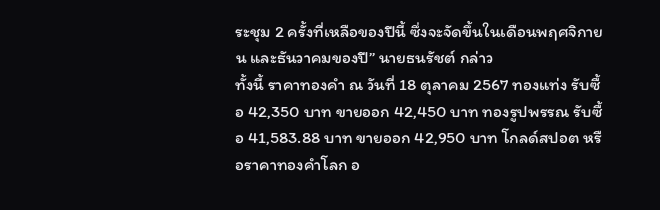ระชุม 2 ครั้งที่เหลือของปีนี้ ซึ่งจะจัดขึ้นในเดือนพฤศจิกายน และธันวาคมของปี” นายธนรัชต์ กล่าว
ทั้งนี้ ราคาทองคำ ณ วันที่ 18 ตุลาคม 2567 ทองแท่ง รับซื้อ 42,350 บาท ขายออก 42,450 บาท ทองรูปพรรณ รับซื้อ 41,583.88 บาท ขายออก 42,950 บาท โกลด์สปอต หรือราคาทองคำโลก อ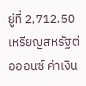ยู่ที่ 2,712.50 เหรียญสหรัฐต่อออนซ์ ค่าเงิน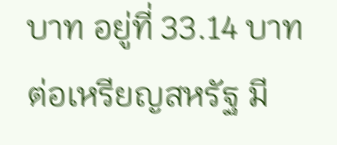บาท อยู่ที่ 33.14 บาทต่อเหรียญสหรัฐ มี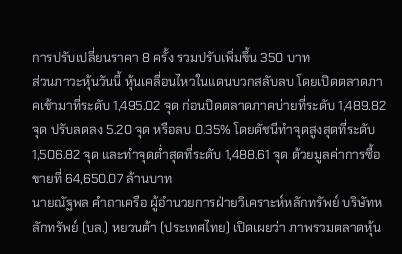การปรับเปลี่ยนราคา 8 ครั้ง รวมปรับเพิ่มขึ้น 350 บาท
ส่วนภาวะหุ้นวันนี้ หุ้นเคลื่อนไหวในแดนบวกสลับลบ โดยเปิดตลาดภาคเช้ามาที่ระดับ 1,495.02 จุด ก่อนปิดตลาดภาคบ่ายที่ระดับ 1,489.82 จุด ปรับลดลง 5.20 จุด หรือลบ 0.35% โดยดัชนีทำจุดสูงสุดที่ระดับ 1,506.82 จุด และทำจุดต่ำสุดที่ระดับ 1,488.61 จุด ด้วยมูลค่าการซื้อขายที่ 64,650.07 ล้านบาท
นายณัฐพล คำถาเครือ ผู้อำนวยการฝ่ายวิเคราะห์หลักทรัพย์ บริษัทหลักทรัพย์ (บล.) หยวนต้า (ประเทศไทย) เปิดเผยว่า ภาพรวมตลาดหุ้น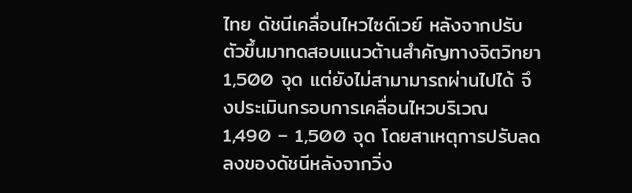ไทย ดัชนีเคลื่อนไหวไซด์เวย์ หลังจากปรับตัวขึ้นมาทดสอบแนวต้านสำคัญทางจิตวิทยา 1,500 จุด แต่ยังไม่สามามารถผ่านไปได้ จึงประเมินกรอบการเคลื่อนไหวบริเวณ 1,490 – 1,500 จุด โดยสาเหตุการปรับลดลงของดัชนีหลังจากวิ่ง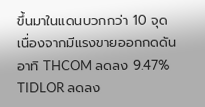ขึ้นมาในแดนบวกกว่า 10 จุด เนื่องจากมีแรงขายออกกดดัน อาทิ THCOM ลดลง 9.47% TIDLOR ลดลง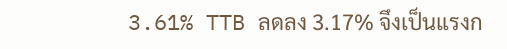3.61% TTB ลดลง 3.17% จึงเป็นแรงก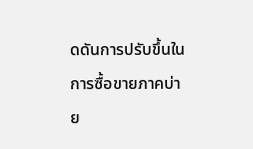ดดันการปรับขึ้นในการซื้อขายภาคบ่าย